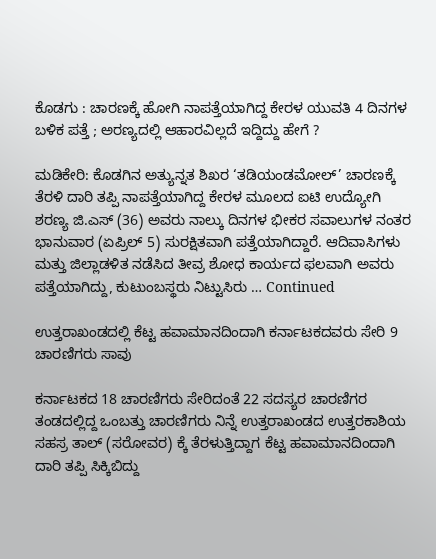ಕೊಡಗು : ಚಾರಣಕ್ಕೆ ಹೋಗಿ ನಾಪತ್ತೆಯಾಗಿದ್ದ ಕೇರಳ ಯುವತಿ 4 ದಿನಗಳ ಬಳಿಕ ಪತ್ತೆ ; ಅರಣ್ಯದಲ್ಲಿ ಆಹಾರವಿಲ್ಲದೆ ಇದ್ದಿದ್ದು ಹೇಗೆ ?

ಮಡಿಕೇರಿ: ಕೊಡಗಿನ ಅತ್ಯುನ್ನತ ಶಿಖರ ‘ತಡಿಯಂಡಮೋಲ್’ ಚಾರಣಕ್ಕೆ ತೆರಳಿ ದಾರಿ ತಪ್ಪಿ ನಾಪತ್ತೆಯಾಗಿದ್ದ ಕೇರಳ ಮೂಲದ ಐಟಿ ಉದ್ಯೋಗಿ ಶರಣ್ಯ ಜಿ.ಎಸ್ (36) ಅವರು ನಾಲ್ಕು ದಿನಗಳ ಭೀಕರ ಸವಾಲುಗಳ ನಂತರ ಭಾನುವಾರ (ಏಪ್ರಿಲ್ 5) ಸುರಕ್ಷಿತವಾಗಿ ಪತ್ತೆಯಾಗಿದ್ದಾರೆ. ಆದಿವಾಸಿಗಳು ಮತ್ತು ಜಿಲ್ಲಾಡಳಿತ ನಡೆಸಿದ ತೀವ್ರ ಶೋಧ ಕಾರ್ಯದ ಫಲವಾಗಿ ಅವರು ಪತ್ತೆಯಾಗಿದ್ದು, ಕುಟುಂಬಸ್ಥರು ನಿಟ್ಟುಸಿರು … Continued

ಉತ್ತರಾಖಂಡದಲ್ಲಿ ಕೆಟ್ಟ ಹವಾಮಾನದಿಂದಾಗಿ ಕರ್ನಾಟಕದವರು ಸೇರಿ 9 ಚಾರಣಿಗರು ಸಾವು

ಕರ್ನಾಟಕದ 18 ಚಾರಣಿಗರು ಸೇರಿದಂತೆ 22 ಸದಸ್ಯರ ಚಾರಣಿಗರ ತಂಡದಲ್ಲಿದ್ದ ಒಂಬತ್ತು ಚಾರಣಿಗರು ನಿನ್ನೆ ಉತ್ತರಾಖಂಡದ ಉತ್ತರಕಾಶಿಯ ಸಹಸ್ರ ತಾಲ್ (ಸರೋವರ) ಕ್ಕೆ ತೆರಳುತ್ತಿದ್ದಾಗ ಕೆಟ್ಟ ಹವಾಮಾನದಿಂದಾಗಿ ದಾರಿ ತಪ್ಪಿ ಸಿಕ್ಕಿಬಿದ್ದು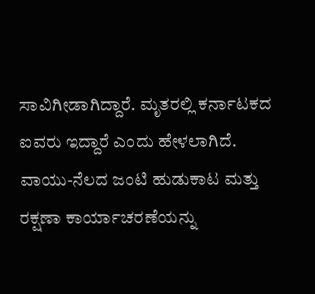ಸಾವಿಗೀಡಾಗಿದ್ದಾರೆ. ಮೃತರಲ್ಲಿ ಕರ್ನಾಟಕದ ಐವರು ಇದ್ದಾರೆ ಎಂದು ಹೇಳಲಾಗಿದೆ. ವಾಯು-ನೆಲದ ಜಂಟಿ ಹುಡುಕಾಟ ಮತ್ತು ರಕ್ಷಣಾ ಕಾರ್ಯಾಚರಣೆಯನ್ನು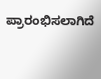ಪ್ರಾರಂಭಿಸಲಾಗಿದೆ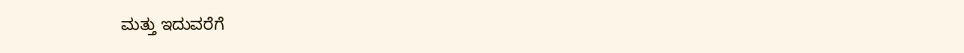ಮತ್ತು ಇದುವರೆಗೆ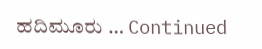ಹದಿಮೂರು … Continued